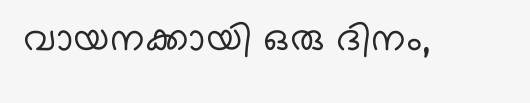വായനക്കായി ഒരു ദിനം,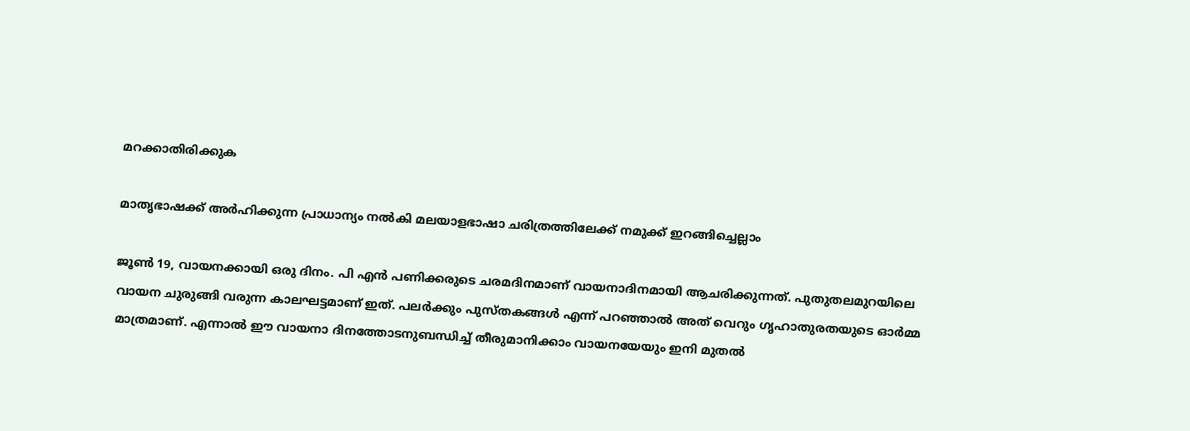മറക്കാതിരിക്കുക

മാതൃഭാഷക്ക് അര്‍ഹിക്കുന്ന പ്രാധാന്യം നല്‍കി മലയാളഭാഷാ ചരിത്രത്തിലേക്ക് നമുക്ക് ഇറങ്ങിച്ചെല്ലാം

ജൂണ്‍ 19, വായനക്കായി ഒരു ദിനം. പി എന്‍ പണിക്കരുടെ ചരമദിനമാണ് വായനാദിനമായി ആചരിക്കുന്നത്. പുതുതലമുറയിലെ വായന ചുരുങ്ങി വരുന്ന കാലഘട്ടമാണ് ഇത്. പലര്‍ക്കും പുസ്തകങ്ങള്‍ എന്ന് പറഞ്ഞാല്‍ അത് വെറും ഗൃഹാതുരതയുടെ ഓര്‍മ്മ മാത്രമാണ്. എന്നാല്‍ ഈ വായനാ ദിനത്തോടനുബന്ധിച്ച് തീരുമാനിക്കാം വായനയേയും ഇനി മുതല്‍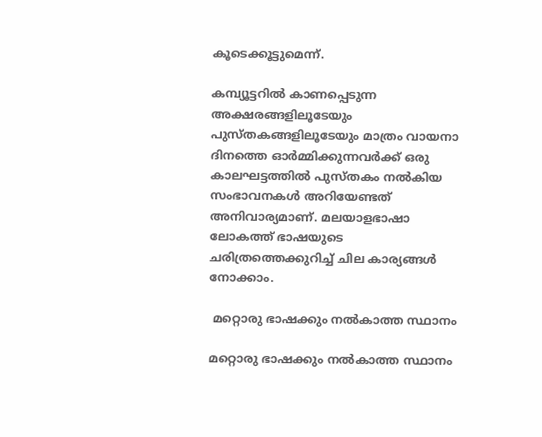കൂടെക്കൂട്ടുമെന്ന്.

കമ്പ്യൂട്ടറില്‍ കാണപ്പെടുന്ന അക്ഷരങ്ങളിലൂടേയും പുസ്തകങ്ങളിലൂടേയും മാത്രം വായനാ ദിനത്തെ ഓര്‍മ്മിക്കുന്നവര്‍ക്ക് ഒരു കാലഘട്ടത്തില്‍ പുസ്തകം നല്‍കിയ സംഭാവനകള്‍ അറിയേണ്ടത് അനിവാര്യമാണ്. മലയാളഭാഷാ ലോകത്ത് ഭാഷയുടെ ചരിത്രത്തെക്കുറിച്ച് ചില കാര്യങ്ങള്‍ നോക്കാം.

 മറ്റൊരു ഭാഷക്കും നല്‍കാത്ത സ്ഥാനം

മറ്റൊരു ഭാഷക്കും നല്‍കാത്ത സ്ഥാനം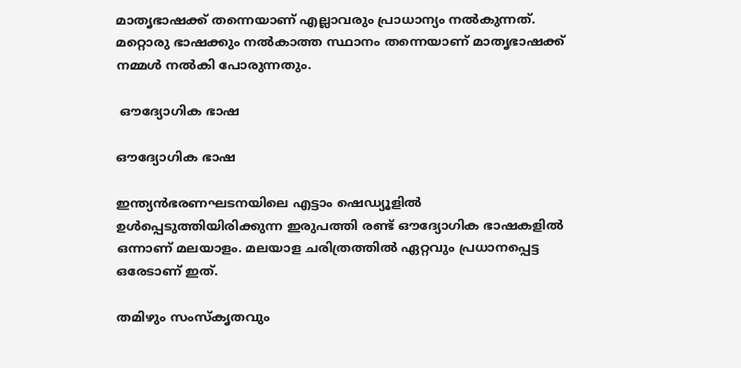മാതൃഭാഷക്ക് തന്നെയാണ് എല്ലാവരും പ്രാധാന്യം നല്‍കുന്നത്. മറ്റൊരു ഭാഷക്കും നല്‍കാത്ത സ്ഥാനം തന്നെയാണ് മാതൃഭാഷക്ക് നമ്മള്‍ നല്‍കി പോരുന്നതും.

 ഔദ്യോഗിക ഭാഷ

ഔദ്യോഗിക ഭാഷ

ഇന്ത്യന്‍ഭരണഘടനയിലെ എട്ടാം ഷെഡ്യൂളില്‍ ഉള്‍പ്പെടുത്തിയിരിക്കുന്ന ഇരുപത്തി രണ്ട് ഔദ്യോഗിക ഭാഷകളില്‍ ഒന്നാണ് മലയാളം. മലയാള ചരിത്രത്തില്‍ ഏറ്റവും പ്രധാനപ്പെട്ട ഒരേടാണ് ഇത്.

തമിഴും സംസ്‌കൃതവും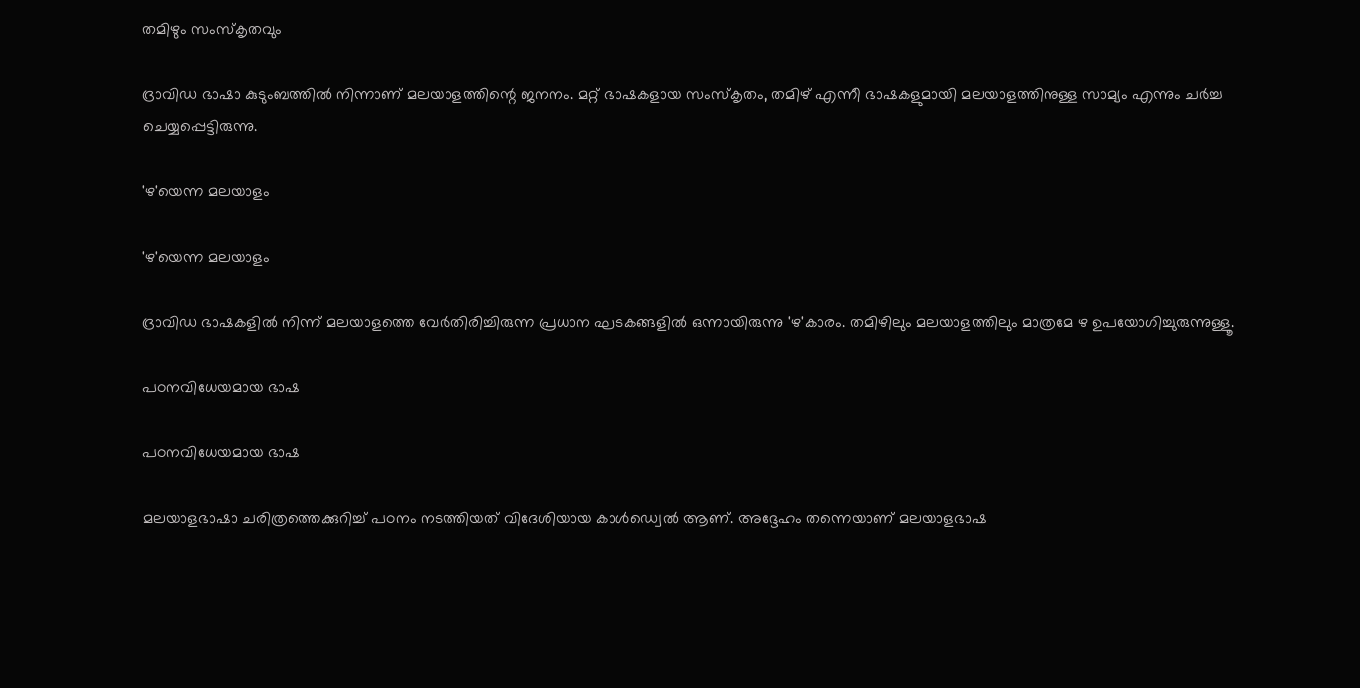തമിഴും സംസ്‌കൃതവും

ദ്രാവിഡ ഭാഷാ കുടുംബത്തില്‍ നിന്നാണ് മലയാളത്തിന്റെ ജനനം. മറ്റ് ഭാഷകളായ സംസ്‌കൃതം, തമിഴ് എന്നീ ഭാഷകളുമായി മലയാളത്തിനുള്ള സാമ്യം എന്നും ചര്‍ച്ച ചെയ്യപ്പെട്ടിരുന്നു.

'ഴ'യെന്ന മലയാളം

'ഴ'യെന്ന മലയാളം

ദ്രാവിഡ ഭാഷകളില്‍ നിന്ന് മലയാളത്തെ വേര്‍തിരിച്ചിരുന്ന പ്രധാന ഘടകങ്ങളില്‍ ഒന്നായിരുന്നു 'ഴ'കാരം. തമിഴിലും മലയാളത്തിലും മാത്രമേ ഴ ഉപയോഗിച്ചുരുന്നുള്ളൂ.

പഠനവിധേയമായ ഭാഷ

പഠനവിധേയമായ ഭാഷ

മലയാളഭാഷാ ചരിത്രത്തെക്കുറിച്ച് പഠനം നടത്തിയത് വിദേശിയായ കാള്‍ഡ്വെല്‍ ആണ്. അദ്ദേഹം തന്നെയാണ് മലയാളഭാഷ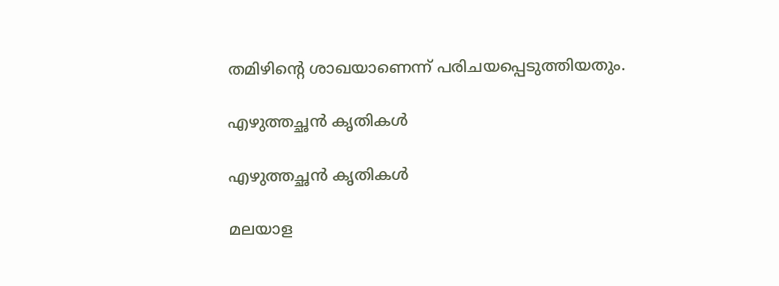തമിഴിന്റെ ശാഖയാണെന്ന് പരിചയപ്പെടുത്തിയതും.

എഴുത്തച്ഛന്‍ കൃതികള്‍

എഴുത്തച്ഛന്‍ കൃതികള്‍

മലയാള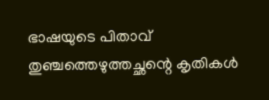ഭാഷയുടെ പിതാവ് തുഞ്ചത്തെഴുത്തച്ഛന്റെ കൃതികള്‍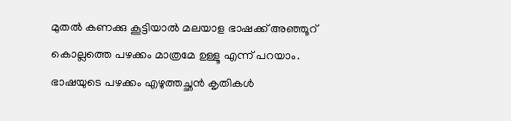മുതല്‍ കണക്കു കൂട്ടിയാല്‍ മലയാള ഭാഷക്ക് അഞ്ഞൂറ് കൊല്ലത്തെ പഴക്കം മാത്രമേ ഉള്ളൂ എന്ന് പറയാം. ഭാഷയുടെ പഴക്കം എഴുത്തച്ഛന്‍ കൃതികള്‍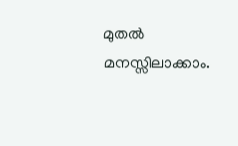മുതല്‍ മനസ്സിലാക്കാം.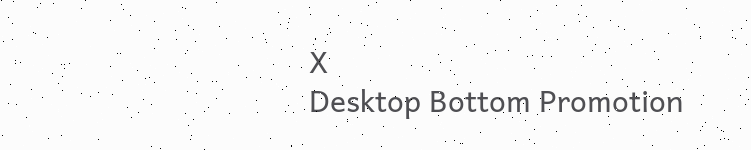X
Desktop Bottom Promotion